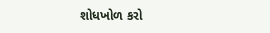શોધખોળ કરો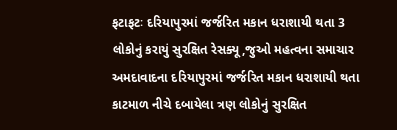ફટાફટઃ દરિયાપુરમાં જર્જરિત મકાન ધરાશાયી થતા 3 લોકોનું કરાયું સુરક્ષિત રેસક્યૂ,જુઓ મહત્વના સમાચાર
અમદાવાદના દરિયાપુરમાં જર્જરિત મકાન ધરાશાયી થતા કાટમાળ નીચે દબાયેલા ત્રણ લોકોનું સુરક્ષિત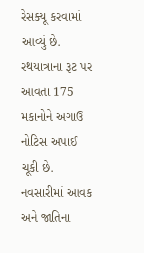રેસક્યૂ કરવામાં આવ્યું છે. રથયાત્રાના રૂટ પર આવતા 175 મકાનોને અગાઉ નોટિસ અપાઈ ચૂકી છે. નવસારીમાં આવક અને જાતિના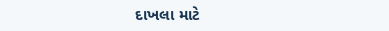દાખલા માટે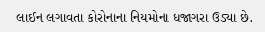લાઈન લગાવતા કોરોનાના નિયમોના ધજાગરા ઉડ્યા છે.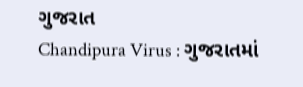ગુજરાત
Chandipura Virus : ગુજરાતમાં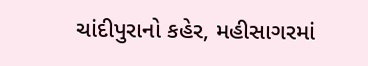ચાંદીપુરાનો કહેર, મહીસાગરમાં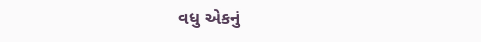વધુ એકનું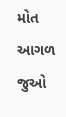મોત
આગળ જુઓ